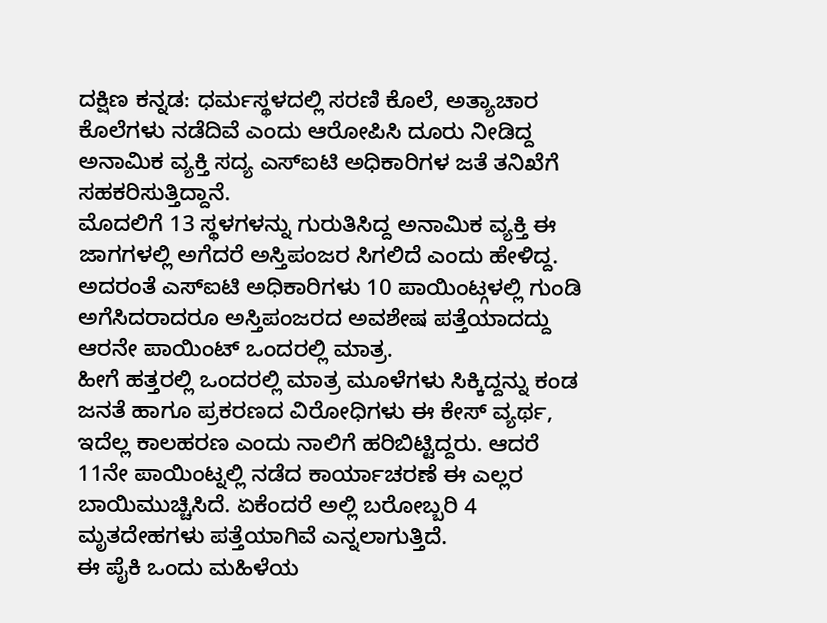ದಕ್ಷಿಣ ಕನ್ನಡ: ಧರ್ಮಸ್ಥಳದಲ್ಲಿ ಸರಣಿ ಕೊಲೆ, ಅತ್ಯಾಚಾರ ಕೊಲೆಗಳು ನಡೆದಿವೆ ಎಂದು ಆರೋಪಿಸಿ ದೂರು ನೀಡಿದ್ದ ಅನಾಮಿಕ ವ್ಯಕ್ತಿ ಸದ್ಯ ಎಸ್ಐಟಿ ಅಧಿಕಾರಿಗಳ ಜತೆ ತನಿಖೆಗೆ ಸಹಕರಿಸುತ್ತಿದ್ದಾನೆ.
ಮೊದಲಿಗೆ 13 ಸ್ಥಳಗಳನ್ನು ಗುರುತಿಸಿದ್ದ ಅನಾಮಿಕ ವ್ಯಕ್ತಿ ಈ ಜಾಗಗಳಲ್ಲಿ ಅಗೆದರೆ ಅಸ್ತಿಪಂಜರ ಸಿಗಲಿದೆ ಎಂದು ಹೇಳಿದ್ದ. ಅದರಂತೆ ಎಸ್ಐಟಿ ಅಧಿಕಾರಿಗಳು 10 ಪಾಯಿಂಟ್ಗಳಲ್ಲಿ ಗುಂಡಿ ಅಗೆಸಿದರಾದರೂ ಅಸ್ತಿಪಂಜರದ ಅವಶೇಷ ಪತ್ತೆಯಾದದ್ದು ಆರನೇ ಪಾಯಿಂಟ್ ಒಂದರಲ್ಲಿ ಮಾತ್ರ.
ಹೀಗೆ ಹತ್ತರಲ್ಲಿ ಒಂದರಲ್ಲಿ ಮಾತ್ರ ಮೂಳೆಗಳು ಸಿಕ್ಕಿದ್ದನ್ನು ಕಂಡ ಜನತೆ ಹಾಗೂ ಪ್ರಕರಣದ ವಿರೋಧಿಗಳು ಈ ಕೇಸ್ ವ್ಯರ್ಥ, ಇದೆಲ್ಲ ಕಾಲಹರಣ ಎಂದು ನಾಲಿಗೆ ಹರಿಬಿಟ್ಟಿದ್ದರು. ಆದರೆ 11ನೇ ಪಾಯಿಂಟ್ನಲ್ಲಿ ನಡೆದ ಕಾರ್ಯಾಚರಣೆ ಈ ಎಲ್ಲರ ಬಾಯಿಮುಚ್ಚಿಸಿದೆ. ಏಕೆಂದರೆ ಅಲ್ಲಿ ಬರೋಬ್ಬರಿ 4 ಮೃತದೇಹಗಳು ಪತ್ತೆಯಾಗಿವೆ ಎನ್ನಲಾಗುತ್ತಿದೆ.
ಈ ಪೈಕಿ ಒಂದು ಮಹಿಳೆಯ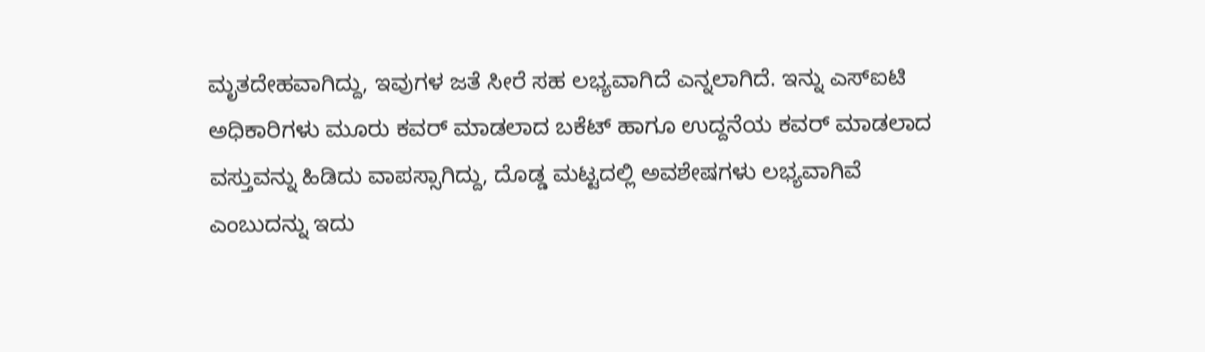ಮೃತದೇಹವಾಗಿದ್ದು, ಇವುಗಳ ಜತೆ ಸೀರೆ ಸಹ ಲಭ್ಯವಾಗಿದೆ ಎನ್ನಲಾಗಿದೆ. ಇನ್ನು ಎಸ್ಐಟಿ ಅಧಿಕಾರಿಗಳು ಮೂರು ಕವರ್ ಮಾಡಲಾದ ಬಕೆಟ್ ಹಾಗೂ ಉದ್ದನೆಯ ಕವರ್ ಮಾಡಲಾದ ವಸ್ತುವನ್ನು ಹಿಡಿದು ವಾಪಸ್ಸಾಗಿದ್ದು, ದೊಡ್ಡ ಮಟ್ಟದಲ್ಲಿ ಅವಶೇಷಗಳು ಲಭ್ಯವಾಗಿವೆ ಎಂಬುದನ್ನು ಇದು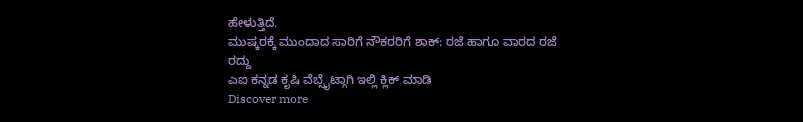ಹೇಳುತ್ತಿದೆ.
ಮುಷ್ಕರಕ್ಕೆ ಮುಂದಾದ ಸಾರಿಗೆ ನೌಕರರಿಗೆ ಶಾಕ್: ರಜೆ ಹಾಗೂ ವಾರದ ರಜೆ ರದ್ದು
ಎಐ ಕನ್ನಡ ಕೃಷಿ ವೆಬ್ಸೈಟ್ಗಾಗಿ ಇಲ್ಲಿ ಕ್ಲಿಕ್ ಮಾಡಿ
Discover more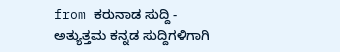from ಕರುನಾಡ ಸುದ್ದಿ - ಅತ್ಯುತ್ತಮ ಕನ್ನಡ ಸುದ್ದಿಗಳಿಗಾಗಿ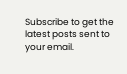Subscribe to get the latest posts sent to your email.